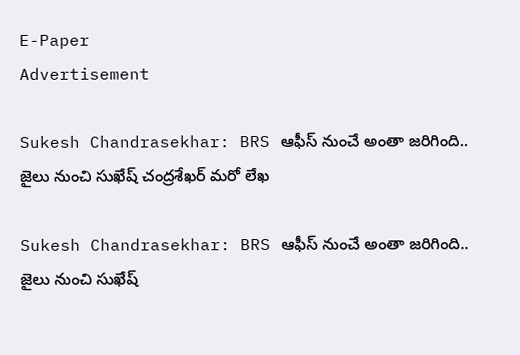E-Paper
Advertisement

Sukesh Chandrasekhar: BRS ఆఫీస్ నుంచే అంతా జరిగింది.. జైలు నుంచి సుఖేష్ చంద్రశేఖర్ మరో లేఖ

Sukesh Chandrasekhar: BRS ఆఫీస్ నుంచే అంతా జరిగింది.. జైలు నుంచి సుఖేష్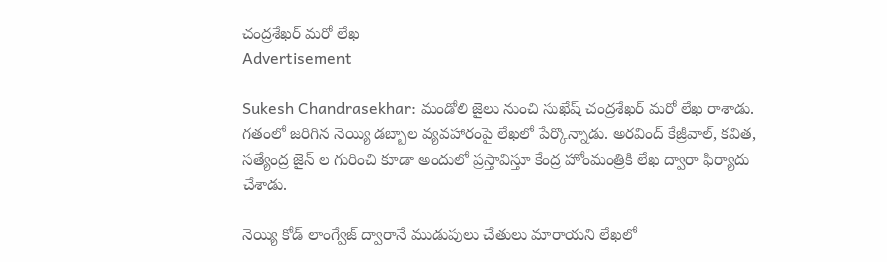చంద్రశేఖర్ మరో లేఖ
Advertisement

Sukesh Chandrasekhar: మండోలి జైలు నుంచి సుఖేష్ చంద్రశేఖర్ మరో లేఖ రాశాడు. గతంలో జరిగిన నెయ్యి డబ్బాల వ్యవహారంపై లేఖలో పేర్కొన్నాడు. అరవింద్ కేజ్రీవాల్, కవిత, సత్యేంద్ర జైన్ ల గురించి కూడా అందులో ప్రస్తావిస్తూ కేంద్ర హోంమంత్రికి లేఖ ద్వారా ఫిర్యాదు చేశాడు.

నెయ్యి కోడ్ లాంగ్వేజ్ ద్వారానే ముడుపులు చేతులు మారాయని లేఖలో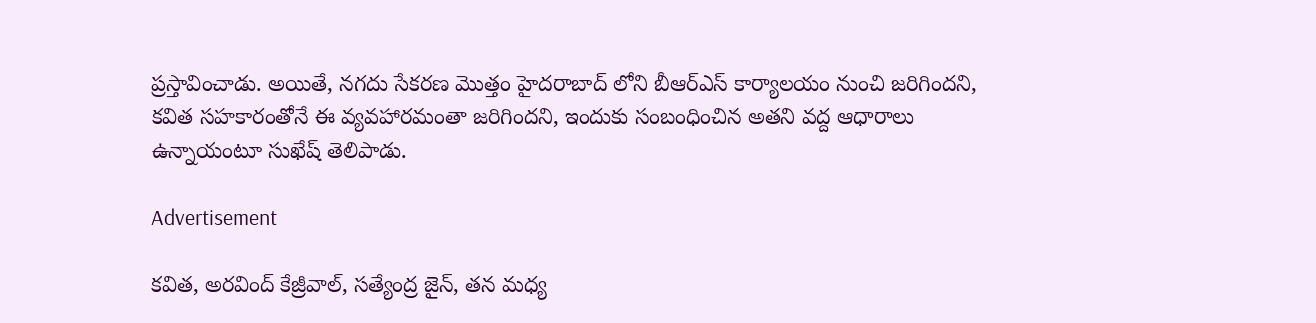ప్రస్తావించాడు. అయితే, నగదు సేకరణ మొత్తం హైదరాబాద్ లోని బీఆర్ఎస్ కార్యాలయం నుంచి జరిగిందని, కవిత సహకారంతోనే ఈ వ్యవహారమంతా జరిగిందని, ఇందుకు సంబంధించిన అతని వద్ద ఆధారాలు ఉన్నాయంటూ సుఖేష్ తెలిపాడు.

Advertisement

కవిత, అరవింద్ కేజ్రీవాల్, సత్యేంద్ర జైన్, తన మధ్య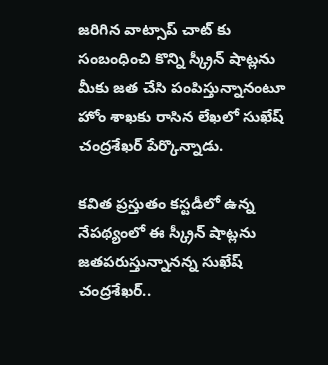జరిగిన వాట్సాప్ చాట్ కు సంబంధించి కొన్ని స్క్రీన్ షాట్లను మీకు జత చేసి పంపిస్తున్నానంటూ హోం శాఖకు రాసిన లేఖలో సుఖేష్ చంద్రశేఖర్ పేర్కొన్నాడు.

కవిత ప్రస్తుతం కస్టడీలో ఉన్న నేపథ్యంలో ఈ స్క్రీన్ షాట్లను జతపరుస్తున్నానన్న సుఖేష్ చంద్రశేఖర్..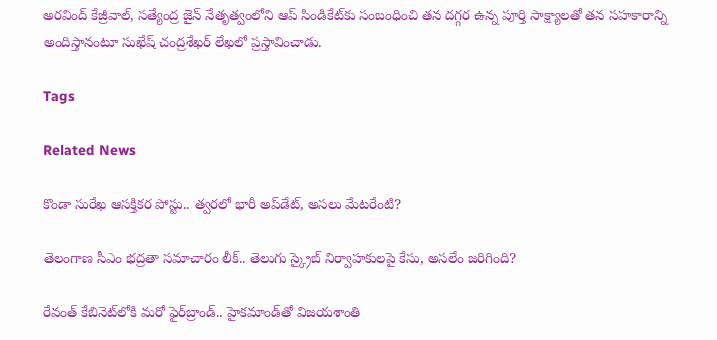అరవింద్ కేజ్రీవాల్, సత్యేంద్ర జైన్ నేతృత్వంలోని ఆప్ సిండికేట్‌కు సంబంధించి తన దగ్గర ఉన్న పూర్తి సాక్ష్యాలతో తన సహకారాన్ని అందిస్తానంటూ సుఖేష్ చంద్రశేఖర్ లేఖలో ప్రస్తావించాడు.

Tags

Related News

కొండా‌ సురేఖ ఆసక్తికర పోస్టు.. త్వరలో భారీ అప్‌డేట్, అసలు మేటరేంటి?

తెలంగాణ సీఎం భద్రతా సమాచారం లీక్.. తెలుగు స్క్రైబ్ నిర్వాహకులపై కేసు, అసలేం జరిగింది?

రేవంత్‌ కేబినెట్‌లోకి మరో ఫైర్‌బ్రాండ్.. హైకమాండ్‌తో విజయశాంతి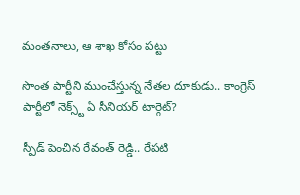మంతనాలు, ఆ శాఖ కోసం పట్టు

సొంత పార్టీని ముంచేస్తున్న నేతల దూకుడు.. కాంగ్రెస్‌ పార్టీలో నెక్స్ట్ ఏ సీనియర్ టార్గెట్?

స్పీడ్ పెంచిన రేవంత్ రెడ్డి.. రేపటి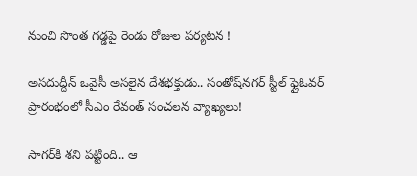నుంచి సొంత గడ్డపై రెండు రోజుల పర్యటన !

అసదుద్దీన్ ఒవైసీ అసలైన దేశభక్తుడు.. సంతోష్‌నగర్ స్టీల్ ఫ్లైఓవర్ ప్రారంభంలో సీఎం రేవంత్ సంచలన వ్యాఖ్యలు!

సాగర్‌కి శని పట్టింది.. ఆ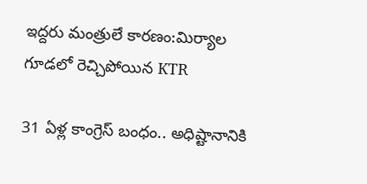ఇద్దరు మంత్రులే కారణం:మిర్యాల గూడలో రెచ్చిపోయిన KTR

31 ఏళ్ల కాంగ్రెస్ బంధం.. అధిష్టానానికి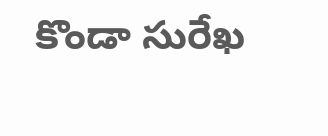కొండా సురేఖ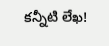కన్నీటి లేఖ!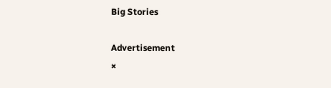Big Stories

Advertisement
×